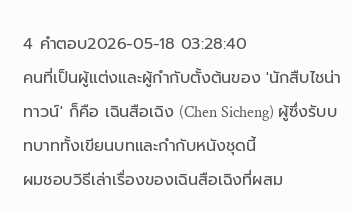4 คำตอบ2026-05-18 03:28:40
คนที่เป็นผู้แต่งและผู้กำกับตั้งต้นของ 'นักสืบไชน่าทาวน์' ก็คือ เฉินสือเฉิง (Chen Sicheng) ผู้ซึ่งรับบทบาททั้งเขียนบทและกำกับหนังชุดนี้
ผมชอบวิธีเล่าเรื่องของเฉินสือเฉิงที่ผสม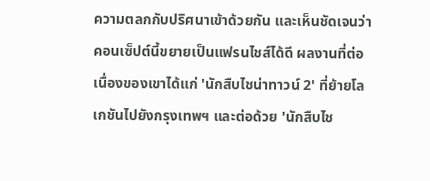ความตลกกับปริศนาเข้าด้วยกัน และเห็นชัดเจนว่าคอนเซ็ปต์นี้ขยายเป็นแฟรนไชส์ได้ดี ผลงานที่ต่อเนื่องของเขาได้แก่ 'นักสืบไชน่าทาวน์ 2' ที่ย้ายโลเกชันไปยังกรุงเทพฯ และต่อด้วย 'นักสืบไช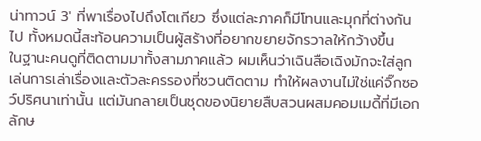น่าทาวน์ 3' ที่พาเรื่องไปถึงโตเกียว ซึ่งแต่ละภาคก็มีโทนและมุกที่ต่างกันไป ทั้งหมดนี้สะท้อนความเป็นผู้สร้างที่อยากขยายจักรวาลให้กว้างขึ้น
ในฐานะคนดูที่ติดตามมาทั้งสามภาคแล้ว ผมเห็นว่าเฉินสือเฉิงมักจะใส่ลูกเล่นการเล่าเรื่องและตัวละครรองที่ชวนติดตาม ทำให้ผลงานไม่ใช่แค่จิ๊กซอว์ปริศนาเท่านั้น แต่มันกลายเป็นชุดของนิยายสืบสวนผสมคอมเมดี้ที่มีเอกลักษ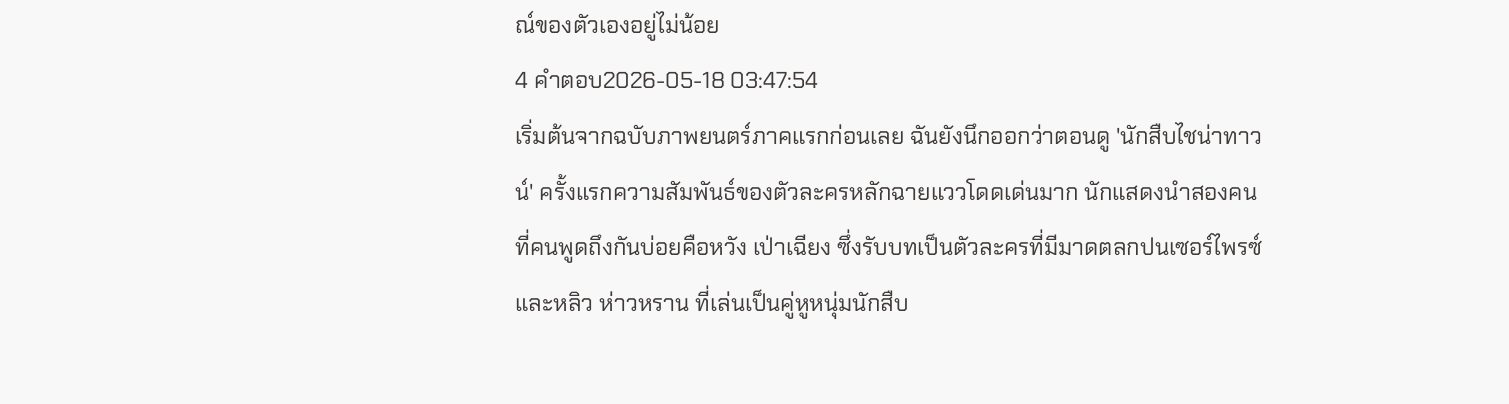ณ์ของตัวเองอยู่ไม่น้อย
4 คำตอบ2026-05-18 03:47:54
เริ่มต้นจากฉบับภาพยนตร์ภาคแรกก่อนเลย ฉันยังนึกออกว่าตอนดู 'นักสืบไชน่าทาวน์' ครั้งแรกความสัมพันธ์ของตัวละครหลักฉายแววโดดเด่นมาก นักแสดงนำสองคนที่คนพูดถึงกันบ่อยคือหวัง เป่าเฉียง ซึ่งรับบทเป็นตัวละครที่มีมาดตลกปนเซอร์ไพรซ์ และหลิว ห่าวหราน ที่เล่นเป็นคู่หูหนุ่มนักสืบ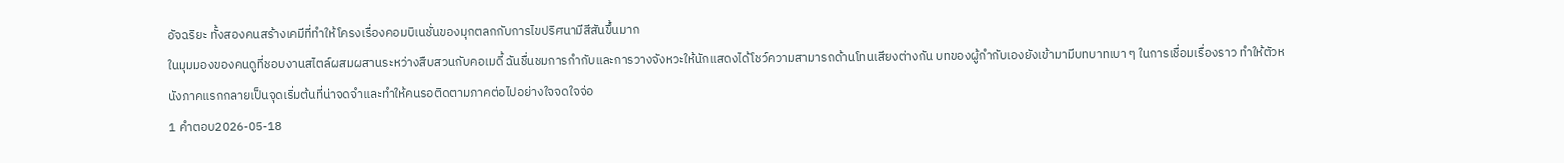อัจฉริยะ ทั้งสองคนสร้างเคมีที่ทำให้โครงเรื่องคอมบิเนชั่นของมุกตลกกับการไขปริศนามีสีสันขึ้นมาก
ในมุมมองของคนดูที่ชอบงานสไตล์ผสมผสานระหว่างสืบสวนกับคอเมดี้ ฉันชื่นชมการกำกับและการวางจังหวะให้นักแสดงได้โชว์ความสามารถด้านโทนเสียงต่างกัน บทของผู้กำกับเองยังเข้ามามีบทบาทเบา ๆ ในการเชื่อมเรื่องราว ทำให้ตัวหนังภาคแรกกลายเป็นจุดเริ่มต้นที่น่าจดจำและทำให้คนรอติดตามภาคต่อไปอย่างใจจดใจจ่อ
1 คำตอบ2026-05-18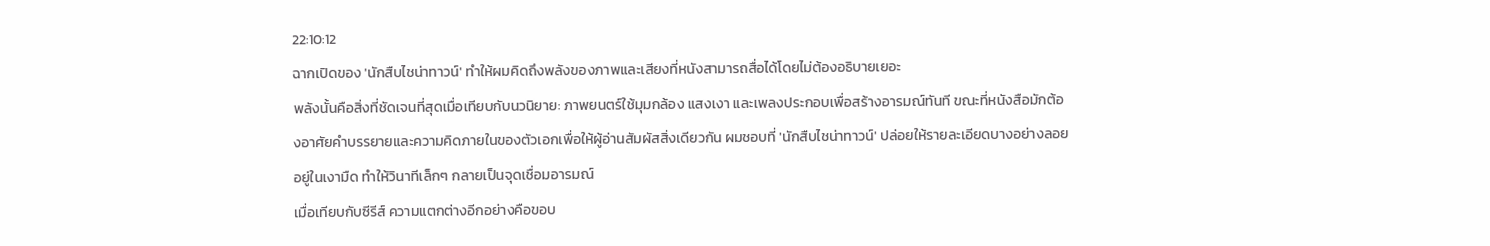22:10:12
ฉากเปิดของ 'นักสืบไชน่าทาวน์' ทำให้ผมคิดถึงพลังของภาพและเสียงที่หนังสามารถสื่อได้โดยไม่ต้องอธิบายเยอะ
พลังนั้นคือสิ่งที่ชัดเจนที่สุดเมื่อเทียบกับนวนิยาย: ภาพยนตร์ใช้มุมกล้อง แสงเงา และเพลงประกอบเพื่อสร้างอารมณ์ทันที ขณะที่หนังสือมักต้องอาศัยคำบรรยายและความคิดภายในของตัวเอกเพื่อให้ผู้อ่านสัมผัสสิ่งเดียวกัน ผมชอบที่ 'นักสืบไชน่าทาวน์' ปล่อยให้รายละเอียดบางอย่างลอยอยู่ในเงามืด ทำให้วินาทีเล็กๆ กลายเป็นจุดเชื่อมอารมณ์
เมื่อเทียบกับซีรีส์ ความแตกต่างอีกอย่างคือขอบ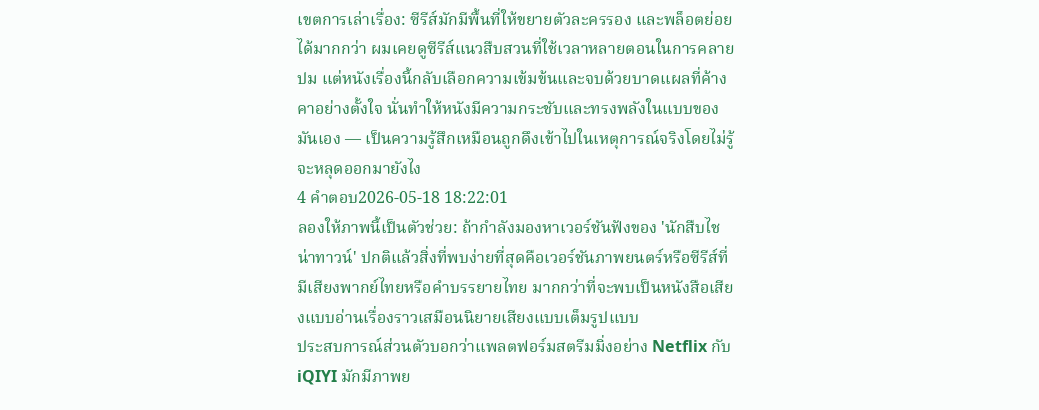เขตการเล่าเรื่อง: ซีรีส์มักมีพื้นที่ให้ขยายตัวละครรอง และพล็อตย่อยได้มากกว่า ผมเคยดูซีรีส์แนวสืบสวนที่ใช้เวลาหลายตอนในการคลายปม แต่หนังเรื่องนี้กลับเลือกความเข้มข้นและจบด้วยบาดแผลที่ค้างคาอย่างตั้งใจ นั่นทำให้หนังมีความกระชับและทรงพลังในแบบของมันเอง — เป็นความรู้สึกเหมือนถูกดึงเข้าไปในเหตุการณ์จริงโดยไม่รู้จะหลุดออกมายังไง
4 คำตอบ2026-05-18 18:22:01
ลองให้ภาพนี้เป็นตัวช่วย: ถ้ากำลังมองหาเวอร์ชันฟังของ 'นักสืบไชน่าทาวน์' ปกติแล้วสิ่งที่พบง่ายที่สุดคือเวอร์ชันภาพยนตร์หรือซีรีส์ที่มีเสียงพากย์ไทยหรือคำบรรยายไทย มากกว่าที่จะพบเป็นหนังสือเสียงแบบอ่านเรื่องราวเสมือนนิยายเสียงแบบเต็มรูปแบบ
ประสบการณ์ส่วนตัวบอกว่าแพลตฟอร์มสตรีมมิ่งอย่าง Netflix กับ iQIYI มักมีภาพย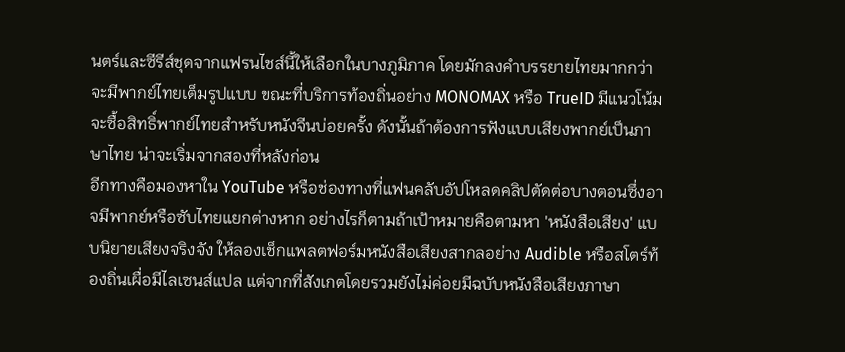นตร์และซีรีส์ชุดจากแฟรนไชส์นี้ให้เลือกในบางภูมิภาค โดยมักลงคำบรรยายไทยมากกว่าจะมีพากย์ไทยเต็มรูปแบบ ขณะที่บริการท้องถิ่นอย่าง MONOMAX หรือ TrueID มีแนวโน้มจะซื้อสิทธิ์พากย์ไทยสำหรับหนังจีนบ่อยครั้ง ดังนั้นถ้าต้องการฟังแบบเสียงพากย์เป็นภาษาไทย น่าจะเริ่มจากสองที่หลังก่อน
อีกทางคือมองหาใน YouTube หรือช่องทางที่แฟนคลับอัปโหลดคลิปตัดต่อบางตอนซึ่งอาจมีพากย์หรือซับไทยแยกต่างหาก อย่างไรก็ตามถ้าเป้าหมายคือตามหา 'หนังสือเสียง' แบบนิยายเสียงจริงจัง ให้ลองเช็กแพลตฟอร์มหนังสือเสียงสากลอย่าง Audible หรือสโตร์ท้องถิ่นเผื่อมีไลเซนส์แปล แต่จากที่สังเกตโดยรวมยังไม่ค่อยมีฉบับหนังสือเสียงภาษา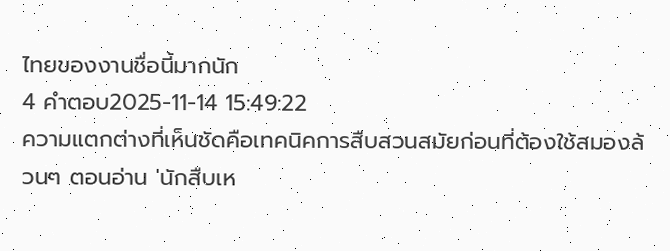ไทยของงานชื่อนี้มากนัก
4 คำตอบ2025-11-14 15:49:22
ความแตกต่างที่เห็นชัดคือเทคนิคการสืบสวนสมัยก่อนที่ต้องใช้สมองล้วนๆ ตอนอ่าน 'นักสืบเห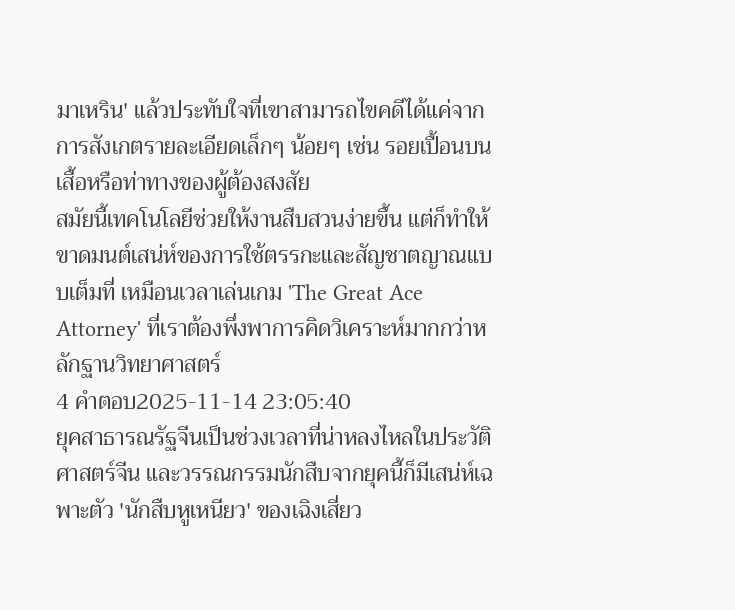มาเหริน' แล้วประทับใจที่เขาสามารถไขคดีได้แค่จากการสังเกตรายละเอียดเล็กๆ น้อยๆ เช่น รอยเปื้อนบนเสื้อหรือท่าทางของผู้ต้องสงสัย
สมัยนี้เทคโนโลยีช่วยให้งานสืบสวนง่ายขึ้น แต่ก็ทำให้ขาดมนต์เสน่ห์ของการใช้ตรรกะและสัญชาตญาณแบบเต็มที่ เหมือนเวลาเล่นเกม 'The Great Ace Attorney' ที่เราต้องพึ่งพาการคิดวิเคราะห์มากกว่าหลักฐานวิทยาศาสตร์
4 คำตอบ2025-11-14 23:05:40
ยุคสาธารณรัฐจีนเป็นช่วงเวลาที่น่าหลงไหลในประวัติศาสตร์จีน และวรรณกรรมนักสืบจากยุคนี้ก็มีเสน่ห์เฉพาะตัว 'นักสืบหูเหนียว' ของเฉิงเสี่ยว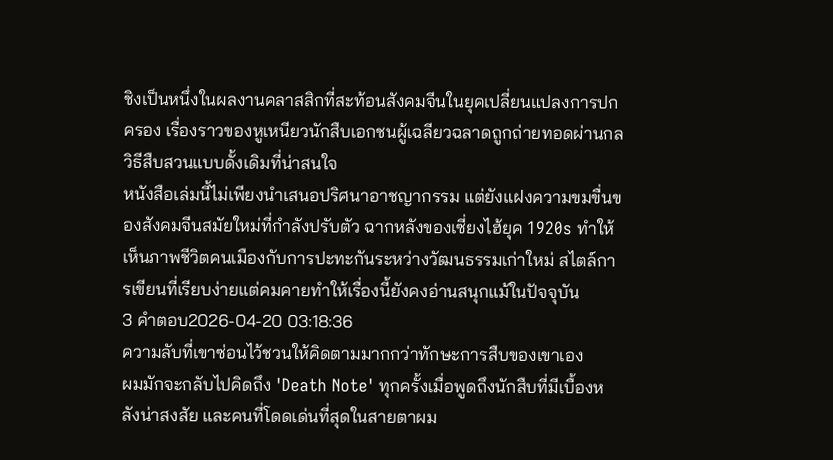ชิงเป็นหนึ่งในผลงานคลาสสิกที่สะท้อนสังคมจีนในยุคเปลี่ยนแปลงการปกครอง เรื่องราวของหูเหนียวนักสืบเอกชนผู้เฉลียวฉลาดถูกถ่ายทอดผ่านกลวิธีสืบสวนแบบดั้งเดิมที่น่าสนใจ
หนังสือเล่มนี้ไม่เพียงนำเสนอปริศนาอาชญากรรม แต่ยังแฝงความขมขื่นของสังคมจีนสมัยใหม่ที่กำลังปรับตัว ฉากหลังของเซี่ยงไฮ้ยุค 1920s ทำให้เห็นภาพชีวิตคนเมืองกับการปะทะกันระหว่างวัฒนธรรมเก่าใหม่ สไตล์การเขียนที่เรียบง่ายแต่คมคายทำให้เรื่องนี้ยังคงอ่านสนุกแม้ในปัจจุบัน
3 คำตอบ2026-04-20 03:18:36
ความลับที่เขาซ่อนไว้ชวนให้คิดตามมากกว่าทักษะการสืบของเขาเอง
ผมมักจะกลับไปคิดถึง 'Death Note' ทุกครั้งเมื่อพูดถึงนักสืบที่มีเบื้องหลังน่าสงสัย และคนที่โดดเด่นที่สุดในสายตาผม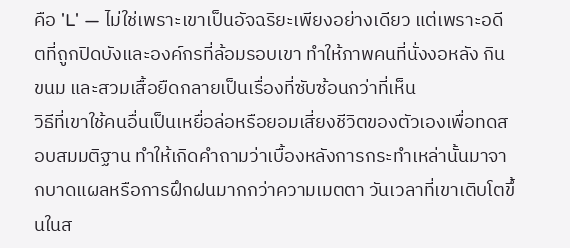คือ 'L' — ไม่ใช่เพราะเขาเป็นอัจฉริยะเพียงอย่างเดียว แต่เพราะอดีตที่ถูกปิดบังและองค์กรที่ล้อมรอบเขา ทำให้ภาพคนที่นั่งงอหลัง กินขนม และสวมเสื้อยืดกลายเป็นเรื่องที่ซับซ้อนกว่าที่เห็น
วิธีที่เขาใช้คนอื่นเป็นเหยื่อล่อหรือยอมเสี่ยงชีวิตของตัวเองเพื่อทดสอบสมมติฐาน ทำให้เกิดคำถามว่าเบื้องหลังการกระทำเหล่านั้นมาจากบาดแผลหรือการฝึกฝนมากกว่าความเมตตา วันเวลาที่เขาเติบโตขึ้นในส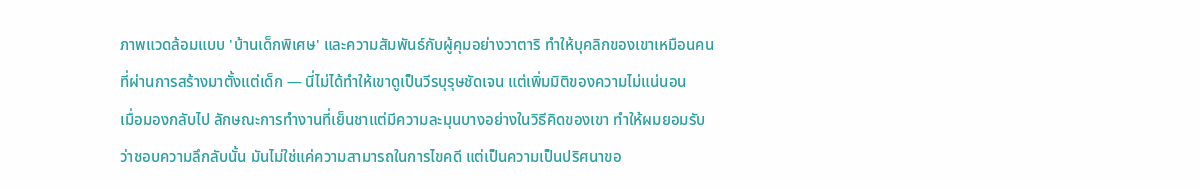ภาพแวดล้อมแบบ 'บ้านเด็กพิเศษ' และความสัมพันธ์กับผู้คุมอย่างวาตาริ ทำให้บุคลิกของเขาเหมือนคนที่ผ่านการสร้างมาตั้งแต่เด็ก — นี่ไม่ได้ทำให้เขาดูเป็นวีรบุรุษชัดเจน แต่เพิ่มมิติของความไม่แน่นอน
เมื่อมองกลับไป ลักษณะการทำงานที่เย็นชาแต่มีความละมุนบางอย่างในวิธีคิดของเขา ทำให้ผมยอมรับว่าชอบความลึกลับนั้น มันไม่ใช่แค่ความสามารถในการไขคดี แต่เป็นความเป็นปริศนาขอ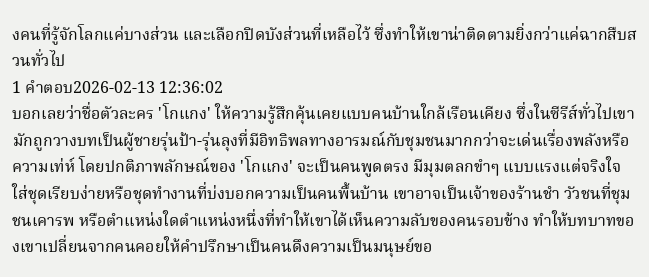งคนที่รู้จักโลกแค่บางส่วน และเลือกปิดบังส่วนที่เหลือไว้ ซึ่งทำให้เขาน่าติดตามยิ่งกว่าแค่ฉากสืบสวนทั่วไป
1 คำตอบ2026-02-13 12:36:02
บอกเลยว่าชื่อตัวละคร 'โกแกง' ให้ความรู้สึกคุ้นเคยแบบคนบ้านใกล้เรือนเคียง ซึ่งในซีรีส์ทั่วไปเขามักถูกวางบทเป็นผู้ชายรุ่นป้า-รุ่นลุงที่มีอิทธิพลทางอารมณ์กับชุมชนมากกว่าจะเด่นเรื่องพลังหรือความเท่ห์ โดยปกติภาพลักษณ์ของ 'โกแกง' จะเป็นคนพูดตรง มีมุมตลกขำๆ แบบแรงแต่จริงใจ ใส่ชุดเรียบง่ายหรือชุดทำงานที่บ่งบอกความเป็นคนพื้นบ้าน เขาอาจเป็นเจ้าของร้านชำ วัวชนที่ชุมชนเคารพ หรือตำแหน่งใดตำแหน่งหนึ่งที่ทำให้เขาได้เห็นความลับของคนรอบข้าง ทำให้บทบาทของเขาเปลี่ยนจากคนคอยให้คำปรึกษาเป็นคนดึงความเป็นมนุษย์ขอ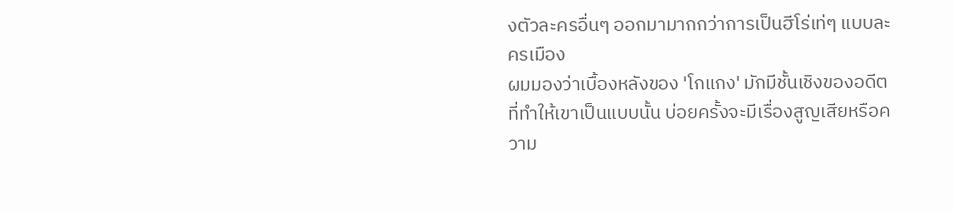งตัวละครอื่นๆ ออกมามากกว่าการเป็นฮีโร่เท่ๆ แบบละครเมือง
ผมมองว่าเบื้องหลังของ 'โกแกง' มักมีชั้นเชิงของอดีตที่ทำให้เขาเป็นแบบนั้น บ่อยครั้งจะมีเรื่องสูญเสียหรือความ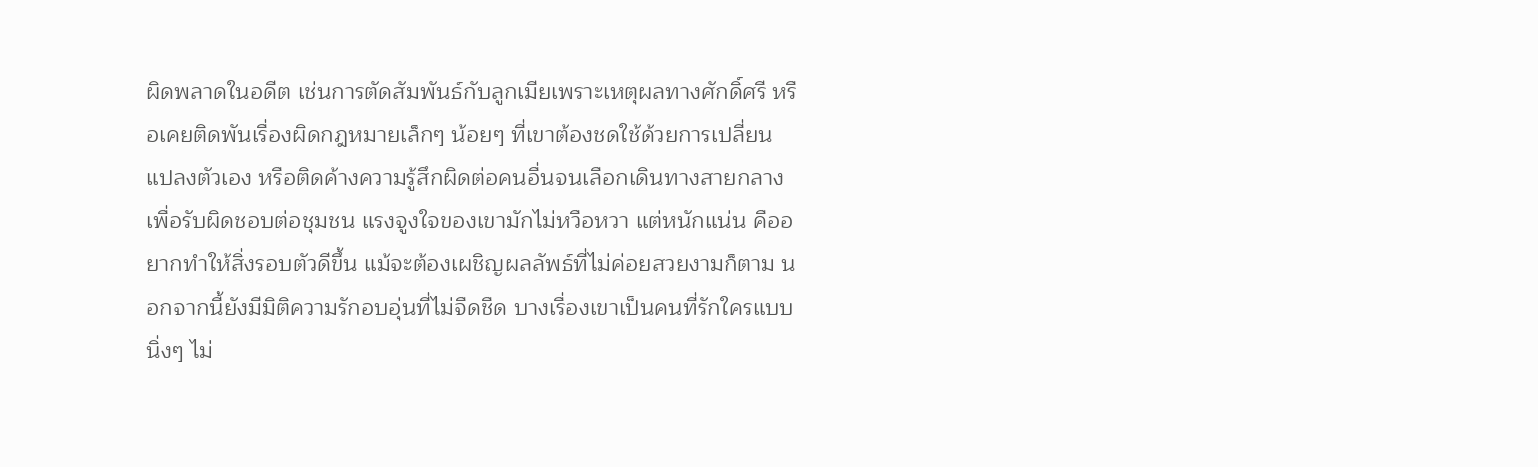ผิดพลาดในอดีต เช่นการตัดสัมพันธ์กับลูกเมียเพราะเหตุผลทางศักดิ์ศรี หรือเคยติดพันเรื่องผิดกฎหมายเล็กๆ น้อยๆ ที่เขาต้องชดใช้ด้วยการเปลี่ยนแปลงตัวเอง หรือติดค้างความรู้สึกผิดต่อคนอื่นจนเลือกเดินทางสายกลางเพื่อรับผิดชอบต่อชุมชน แรงจูงใจของเขามักไม่หวือหวา แต่หนักแน่น คืออยากทำให้สิ่งรอบตัวดีขึ้น แม้จะต้องเผชิญผลลัพธ์ที่ไม่ค่อยสวยงามก็ตาม นอกจากนี้ยังมีมิติความรักอบอุ่นที่ไม่จืดชืด บางเรื่องเขาเป็นคนที่รักใครแบบนิ่งๆ ไม่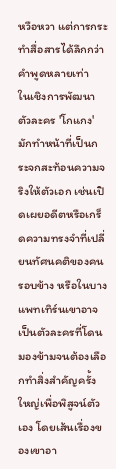หวือหวา แต่การกระทำสื่อสารได้ลึกกว่าคำพูดหลายเท่า
ในเชิงการพัฒนาตัวละคร 'โกแกง' มักทำหน้าที่เป็นกระจกสะท้อนความจริงให้ตัวเอก เช่นเปิดเผยอดีตหรือเกร็ดความทรงจำที่เปลี่ยนทัศนคติของคนรอบข้าง หรือในบางแพทเทิร์นเขาอาจเป็นตัวละครที่โดนมองข้ามจนต้องเลือกทำสิ่งสำคัญครั้งใหญ่เพื่อพิสูจน์ตัวเอง โดยเส้นเรื่องของเขาอา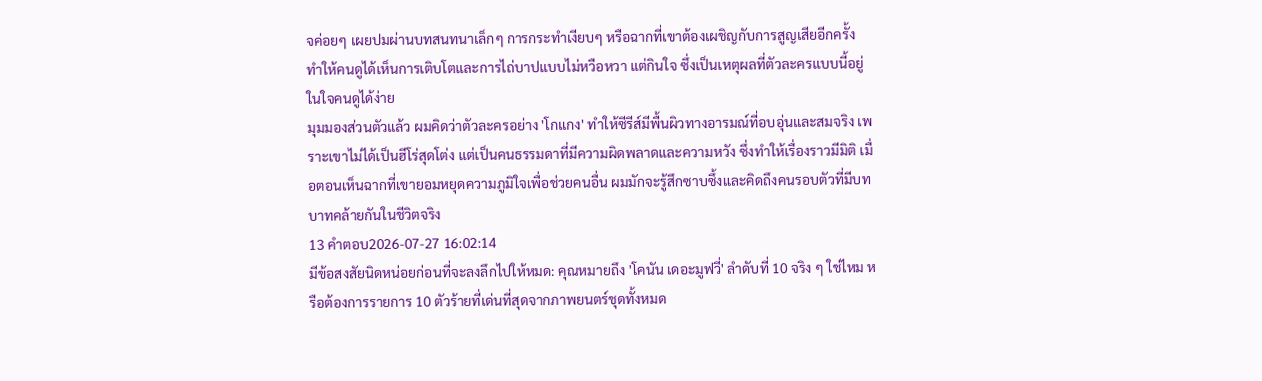จค่อยๆ เผยปมผ่านบทสนทนาเล็กๆ การกระทำเงียบๆ หรือฉากที่เขาต้องเผชิญกับการสูญเสียอีกครั้ง ทำให้คนดูได้เห็นการเติบโตและการไถ่บาปแบบไม่หวือหวา แต่กินใจ ซึ่งเป็นเหตุผลที่ตัวละครแบบนี้อยู่ในใจคนดูได้ง่าย
มุมมองส่วนตัวแล้ว ผมคิดว่าตัวละครอย่าง 'โกแกง' ทำให้ซีรีส์มีพื้นผิวทางอารมณ์ที่อบอุ่นและสมจริง เพราะเขาไม่ได้เป็นฮีโร่สุดโต่ง แต่เป็นคนธรรมดาที่มีความผิดพลาดและความหวัง ซึ่งทำให้เรื่องราวมีมิติ เมื่อตอนเห็นฉากที่เขายอมหยุดความภูมิใจเพื่อช่วยคนอื่น ผมมักจะรู้สึกซาบซึ้งและคิดถึงคนรอบตัวที่มีบทบาทคล้ายกันในชีวิตจริง
13 คำตอบ2026-07-27 16:02:14
มีข้อสงสัยนิดหน่อยก่อนที่จะลงลึกไปให้หมด: คุณหมายถึง 'โคนัน เดอะมูฟวี่' ลำดับที่ 10 จริง ๆ ใช่ไหม หรือต้องการรายการ 10 ตัวร้ายที่เด่นที่สุดจากภาพยนตร์ชุดทั้งหมด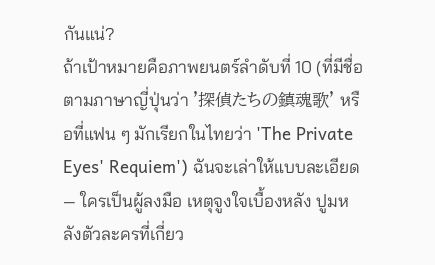กันแน่?
ถ้าเป้าหมายคือภาพยนตร์ลำดับที่ 10 (ที่มีชื่อตามภาษาญี่ปุ่นว่า '探偵たちの鎮魂歌' หรือที่แฟน ๆ มักเรียกในไทยว่า 'The Private Eyes' Requiem') ฉันจะเล่าให้แบบละเอียด — ใครเป็นผู้ลงมือ เหตุจูงใจเบื้องหลัง ปูมหลังตัวละครที่เกี่ยว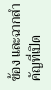ข้อง และฉากสำคัญที่เปิด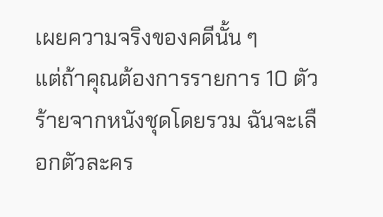เผยความจริงของคดีนั้น ๆ
แต่ถ้าคุณต้องการรายการ 10 ตัวร้ายจากหนังชุดโดยรวม ฉันจะเลือกตัวละคร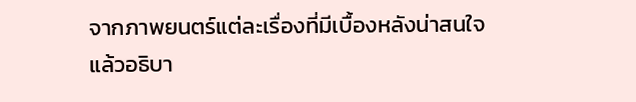จากภาพยนตร์แต่ละเรื่องที่มีเบื้องหลังน่าสนใจ แล้วอธิบา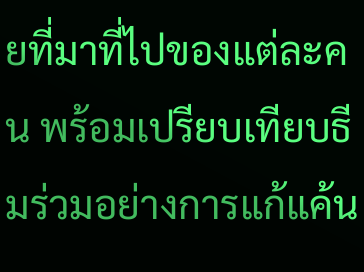ยที่มาที่ไปของแต่ละคน พร้อมเปรียบเทียบธีมร่วมอย่างการแก้แค้น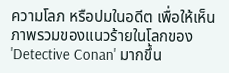ความโลภ หรือปมในอดีต เพื่อให้เห็นภาพรวมของแนวร้ายในโลกของ 'Detective Conan' มากขึ้น